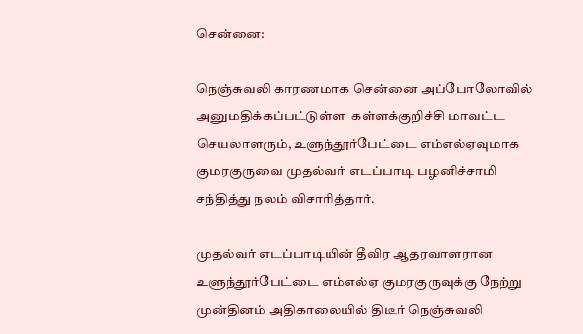சென்னை:

நெஞ்சுவலி காரணமாக சென்னை அப்போலோவில் அனுமதிக்கப்பட்டுள்ள  கள்ளக்குறிச்சி மாவட்ட செயலாளரும், உளுந்தூர்பேட்டை எம்எல்ஏவுமாக குமரகுருவை முதல்வர் எடப்பாடி பழனிச்சாமி சந்தித்து நலம் விசாரித்தார்.

முதல்வர் எடப்பாடியின் தீவிர ஆதரவாளரான உளுந்தூர்பேட்டை எம்எல்ஏ குமரகுருவுக்கு நேற்று முன்தினம் அதிகாலையில் திடீர் நெஞ்சுவலி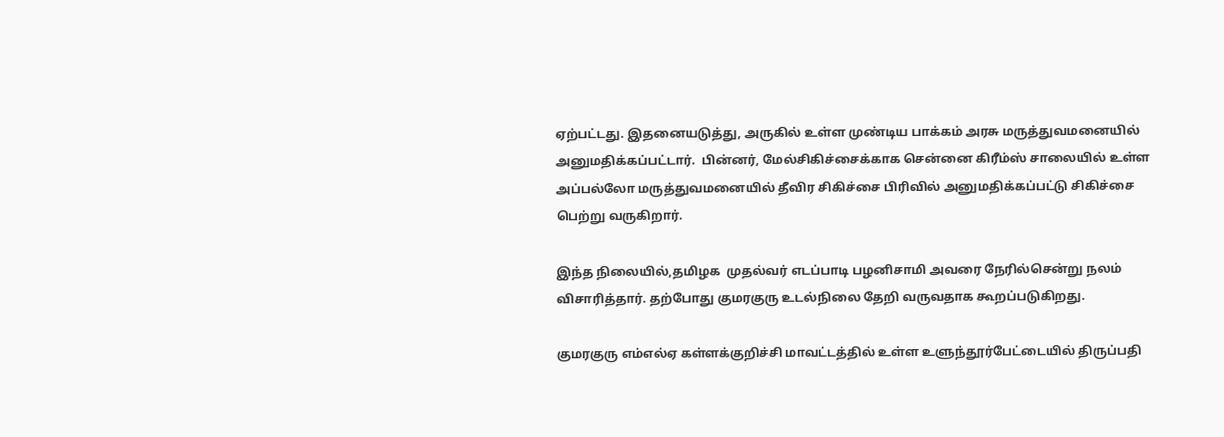ஏற்பட்டது. இதனையடுத்து, அருகில் உள்ள முண்டிய பாக்கம் அரசு மருத்துவமனையில் அனுமதிக்கப்பட்டார்.  பின்னர், மேல்சிகிச்சைக்காக சென்னை கிரீம்ஸ் சாலையில் உள்ள அப்பல்லோ மருத்துவமனையில் தீவிர சிகிச்சை பிரிவில் அனுமதிக்கப்பட்டு சிகிச்சை பெற்று வருகிறார்.

இந்த நிலையில்,தமிழக  முதல்வர் எடப்பாடி பழனிசாமி அவரை நேரில்சென்று நலம் விசாரித்தார். தற்போது குமரகுரு உடல்நிலை தேறி வருவதாக கூறப்படுகிறது.

குமரகுரு எம்எல்ஏ கள்ளக்குறிச்சி மாவட்டத்தில் உள்ள உளுந்தூர்பேட்டையில் திருப்பதி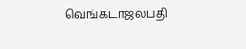வெங்கடாஜலபதி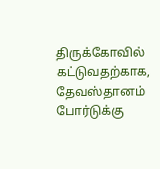திருக்கோவில் கட்டுவதற்காக, தேவஸ்தானம் போர்டுக்கு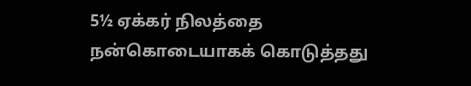5½ ஏக்கர் நிலத்தை நன்கொடையாகக் கொடுத்தது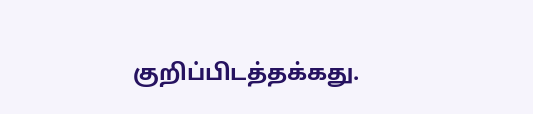குறிப்பிடத்தக்கது.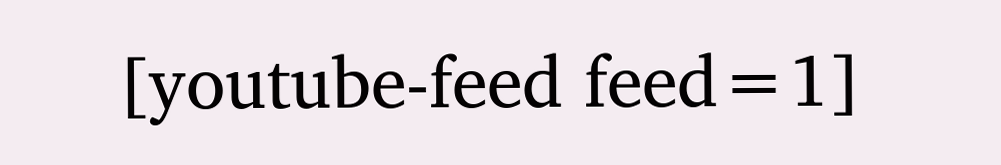[youtube-feed feed=1]